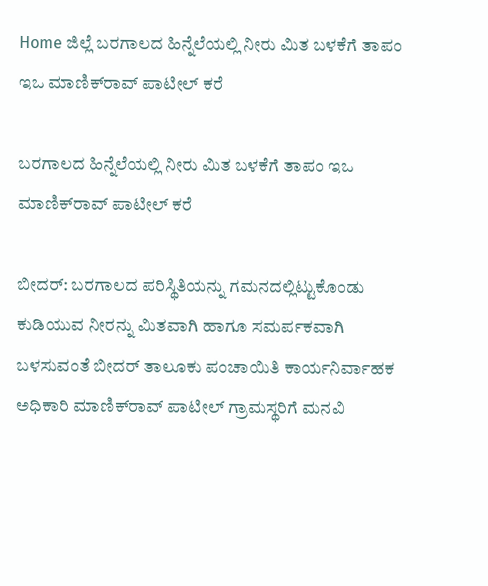Home ಜಿಲ್ಲೆ ಬರಗಾಲದ ಹಿನ್ನೆಲೆಯಲ್ಲಿ ನೀರು ಮಿತ ಬಳಕೆಗೆ ತಾಪಂ ಇಒ ಮಾಣಿಕ್‍ರಾವ್ ಪಾಟೀಲ್ ಕರೆ

ಬರಗಾಲದ ಹಿನ್ನೆಲೆಯಲ್ಲಿ ನೀರು ಮಿತ ಬಳಕೆಗೆ ತಾಪಂ ಇಒ ಮಾಣಿಕ್‍ರಾವ್ ಪಾಟೀಲ್ ಕರೆ

ಬೀದರ್: ಬರಗಾಲದ ಪರಿಸ್ಥಿತಿಯನ್ನು ಗಮನದಲ್ಲಿಟ್ಟುಕೊಂಡು ಕುಡಿಯುವ ನೀರನ್ನು ಮಿತವಾಗಿ ಹಾಗೂ ಸಮರ್ಪಕವಾಗಿ ಬಳಸುವಂತೆ ಬೀದರ್ ತಾಲೂಕು ಪಂಚಾಯಿತಿ ಕಾರ್ಯನಿರ್ವಾಹಕ ಅಧಿಕಾರಿ ಮಾಣಿಕ್‍ರಾವ್ ಪಾಟೀಲ್ ಗ್ರಾಮಸ್ಥರಿಗೆ ಮನವಿ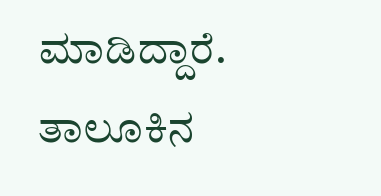ಮಾಡಿದ್ದಾರೆ.
ತಾಲೂಕಿನ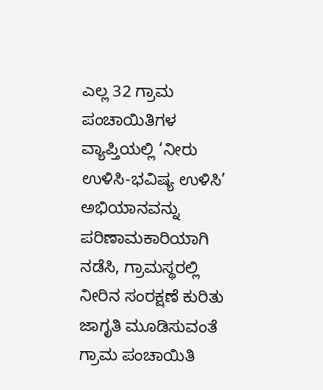ಎಲ್ಲ 32 ಗ್ರಾಮ ಪಂಚಾಯಿತಿಗಳ ವ್ಯಾಪ್ತಿಯಲ್ಲಿ ‘ನೀರು ಉಳಿಸಿ-ಭವಿಷ್ಯ ಉಳಿಸಿ’ ಅಭಿಯಾನವನ್ನು ಪರಿಣಾಮಕಾರಿಯಾಗಿ ನಡೆಸಿ, ಗ್ರಾಮಸ್ಥರಲ್ಲಿ ನೀರಿನ ಸಂರಕ್ಷಣೆ ಕುರಿತು ಜಾಗೃತಿ ಮೂಡಿಸುವಂತೆ ಗ್ರಾಮ ಪಂಚಾಯಿತಿ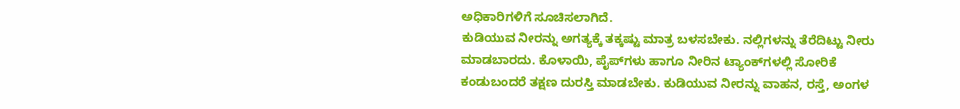ಅಧಿಕಾರಿಗಳಿಗೆ ಸೂಚಿಸಲಾಗಿದೆ.
ಕುಡಿಯುವ ನೀರನ್ನು ಅಗತ್ಯಕ್ಕೆ ತಕ್ಕಷ್ಟು ಮಾತ್ರ ಬಳಸಬೇಕು. ನಲ್ಲಿಗಳನ್ನು ತೆರೆದಿಟ್ಟು ನೀರು ಮಾಡಬಾರದು. ಕೊಳಾಯಿ, ಪೈಪ್‍ಗಳು ಹಾಗೂ ನೀರಿನ ಟ್ಯಾಂಕ್‍ಗಳಲ್ಲಿ ಸೋರಿಕೆ ಕಂಡುಬಂದರೆ ತಕ್ಷಣ ದುರಸ್ತಿ ಮಾಡಬೇಕು. ಕುಡಿಯುವ ನೀರನ್ನು ವಾಹನ, ರಸ್ತೆ, ಅಂಗಳ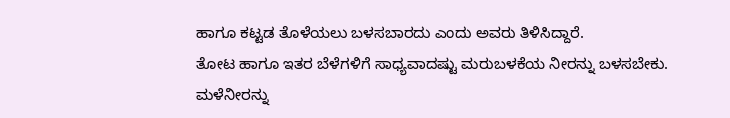ಹಾಗೂ ಕಟ್ಟಡ ತೊಳೆಯಲು ಬಳಸಬಾರದು ಎಂದು ಅವರು ತಿಳಿಸಿದ್ದಾರೆ.
ತೋಟ ಹಾಗೂ ಇತರ ಬೆಳೆಗಳಿಗೆ ಸಾಧ್ಯವಾದಷ್ಟು ಮರುಬಳಕೆಯ ನೀರನ್ನು ಬಳಸಬೇಕು. ಮಳೆನೀರನ್ನು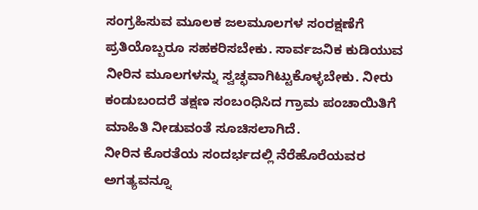ಸಂಗ್ರಹಿಸುವ ಮೂಲಕ ಜಲಮೂಲಗಳ ಸಂರಕ್ಷಣೆಗೆ ಪ್ರತಿಯೊಬ್ಬರೂ ಸಹಕರಿಸಬೇಕು. ಸಾರ್ವಜನಿಕ ಕುಡಿಯುವ ನೀರಿನ ಮೂಲಗಳನ್ನು ಸ್ವಚ್ಛವಾಗಿಟ್ಟುಕೊಳ್ಳಬೇಕು. ನೀರು ಕಂಡುಬಂದರೆ ತಕ್ಷಣ ಸಂಬಂಧಿಸಿದ ಗ್ರಾಮ ಪಂಚಾಯಿತಿಗೆ ಮಾಹಿತಿ ನೀಡುವಂತೆ ಸೂಚಿಸಲಾಗಿದೆ.
ನೀರಿನ ಕೊರತೆಯ ಸಂದರ್ಭದಲ್ಲಿ ನೆರೆಹೊರೆಯವರ ಅಗತ್ಯವನ್ನೂ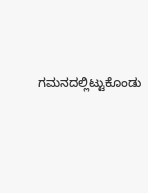ಗಮನದಲ್ಲಿಟ್ಟುಕೊಂಡು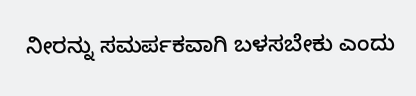ನೀರನ್ನು ಸಮರ್ಪಕವಾಗಿ ಬಳಸಬೇಕು ಎಂದು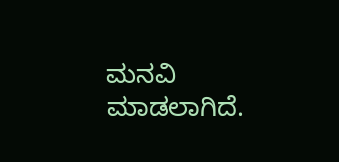ಮನವಿ ಮಾಡಲಾಗಿದೆ.